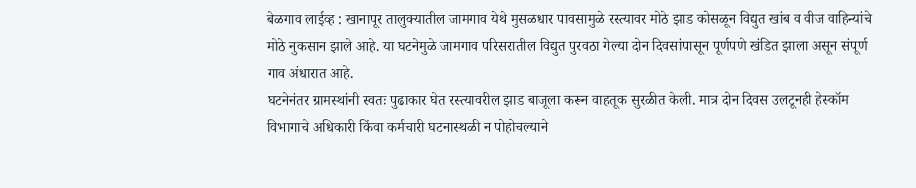बेळगाव लाईव्ह : खानापूर तालुक्यातील जामगाव येथे मुसळधार पावसामुळे रस्त्यावर मोठे झाड कोसळून विद्युत खांब व वीज वाहिन्यांचे मोठे नुकसान झाले आहे. या घटनेमुळे जामगाव परिसरातील विद्युत पुरवठा गेल्या दोन दिवसांपासून पूर्णपणे खंडित झाला असून संपूर्ण गाव अंधारात आहे.
घटनेनंतर ग्रामस्थांनी स्वतः पुढाकार घेत रस्त्यावरील झाड बाजूला करून वाहतूक सुरळीत केली. मात्र दोन दिवस उलटूनही हेस्कॉम विभागाचे अधिकारी किंवा कर्मचारी घटनास्थळी न पोहोचल्याने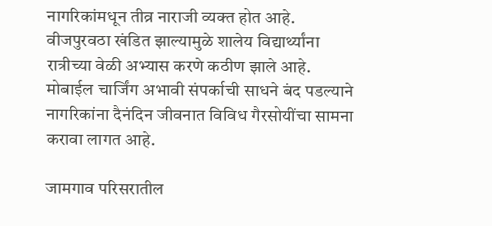नागरिकांमधून तीव्र नाराजी व्यक्त होत आहे.
वीजपुरवठा खंडित झाल्यामुळे शालेय विद्यार्थ्यांना रात्रीच्या वेळी अभ्यास करणे कठीण झाले आहे. मोबाईल चार्जिंग अभावी संपर्काची साधने बंद पडल्याने नागरिकांना दैनंदिन जीवनात विविध गैरसोयींचा सामना करावा लागत आहे.

जामगाव परिसरातील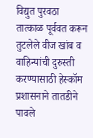विद्युत पुरवठा तात्काळ पूर्ववत करून तुटलेले वीज खांब व वाहिन्यांची दुरुस्ती करण्यासाठी हेस्कॉम प्रशासनाने तातडीने पावले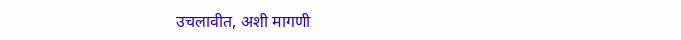उचलावीत, अशी मागणी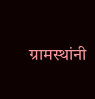ग्रामस्थांनी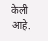केली आहे.